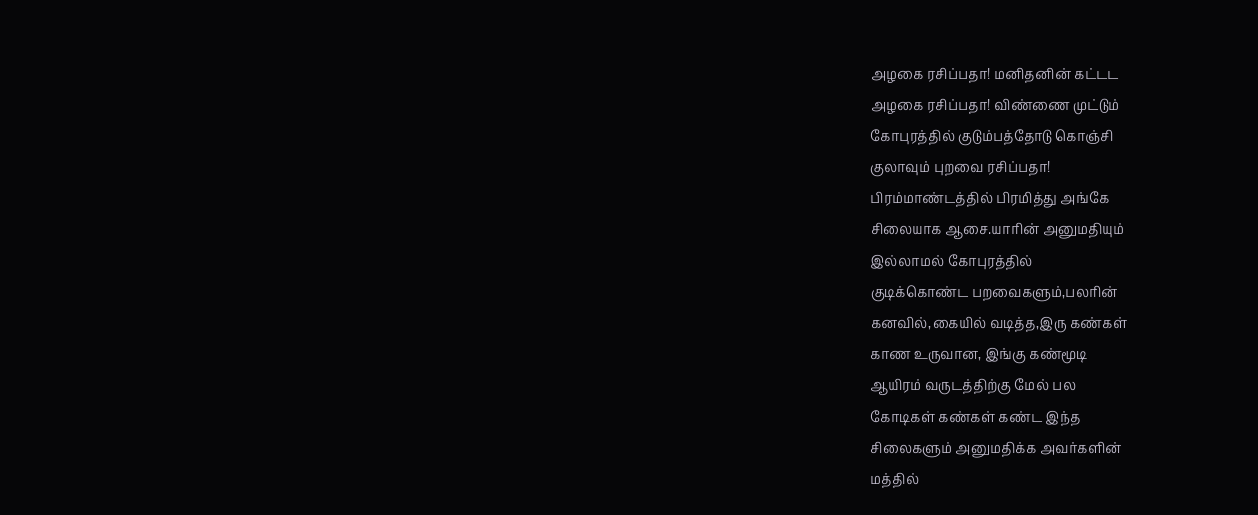அழகை ரசிப்பதா! மனிதனின் கட்டட
அழகை ரசிப்பதா! விண்ணை முட்டும்
கோபுரத்தில் குடும்பத்தோடு கொஞ்சி
குலாவும் புறவை ரசிப்பதா!
பிரம்மாண்டத்தில் பிரமித்து அங்கே
சிலையாக ஆசை.யாரின் அனுமதியும்
இல்லாமல் கோபுரத்தில்
குடிக்கொண்ட பறவைகளும்,பலரின்
கனவில்,கையில் வடித்த,இரு கண்கள்
காண உருவான, இங்கு கண்மூடி
ஆயிரம் வருடத்திற்கு மேல் பல
கோடிகள் கண்கள் கண்ட இந்த
சிலைகளும் அனுமதிக்க அவர்களின்
மத்தில்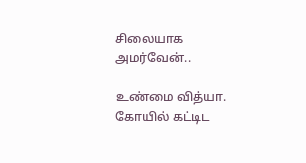சிலையாக அமர்வேன்..

உண்மை வித்யா. கோயில் கட்டிட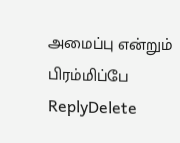அமைப்பு என்றும் பிரம்மிப்பே
ReplyDelete